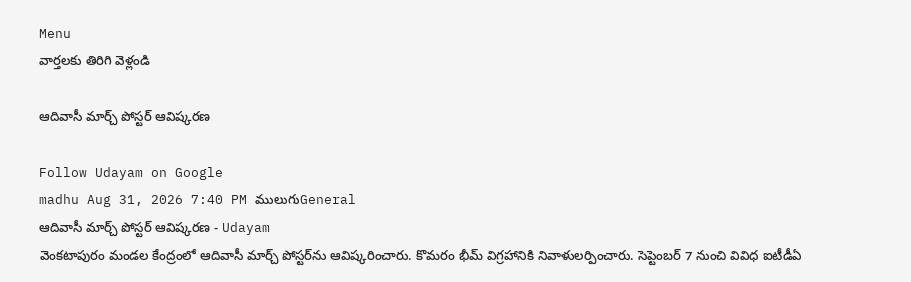Menu
వార్తలకు తిరిగి వెళ్లండి

ఆదివాసీ మార్చ్ పోస్టర్ ఆవిష్కరణ

Follow Udayam on Google
madhu Aug 31, 2026 7:40 PM ములుగుGeneral
ఆదివాసీ మార్చ్ పోస్టర్ ఆవిష్కరణ - Udayam
వెంకటాపురం మండల కేంద్రంలో ఆదివాసీ మార్చ్ పోస్టర్‌ను ఆవిష్కరించారు. కొమరం భీమ్ విగ్రహానికి నివాళులర్పించారు. సెప్టెంబర్ 7 నుంచి వివిధ ఐటీడీఏ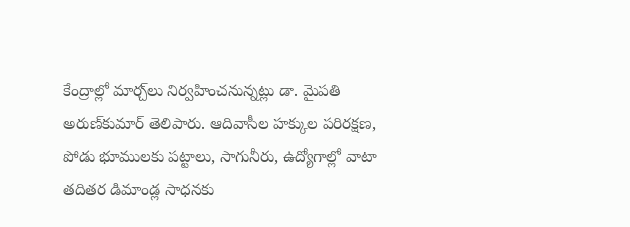కేంద్రాల్లో మార్చ్‌లు నిర్వహించనున్నట్లు డా. మైపతి అరుణ్‌కుమార్ తెలిపారు. ఆదివాసీల హక్కుల పరిరక్షణ, పోడు భూములకు పట్టాలు, సాగునీరు, ఉద్యోగాల్లో వాటా తదితర డిమాండ్ల సాధనకు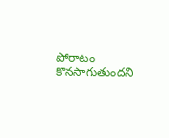పోరాటం కొనసాగుతుందని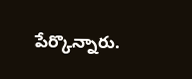పేర్కొన్నారు.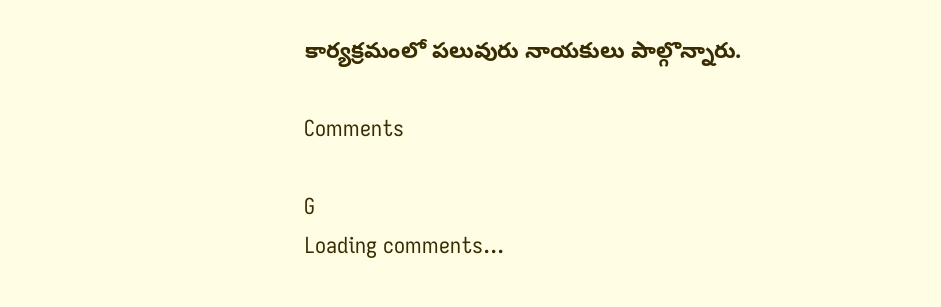కార్యక్రమంలో పలువురు నాయకులు పాల్గొన్నారు.

Comments

G
Loading comments...